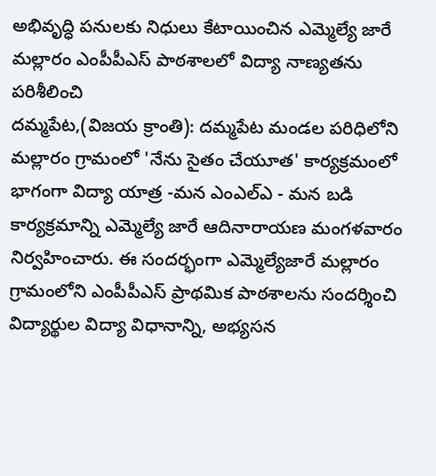అభివృద్ధి పనులకు నిధులు కేటాయించిన ఎమ్మెల్యే జారే
మల్లారం ఎంపీపీఎస్ పాఠశాలలో విద్యా నాణ్యతను పరిశీలించి
దమ్మపేట,(విజయ క్రాంతి): దమ్మపేట మండల పరిధిలోని మల్లారం గ్రామంలో 'నేను సైతం చేయూత' కార్యక్రమంలో భాగంగా విద్యా యాత్ర -మన ఎంఎల్ఎ - మన బడి కార్యక్రమాన్ని ఎమ్మెల్యే జారే ఆదినారాయణ మంగళవారం నిర్వహించారు. ఈ సందర్భంగా ఎమ్మెల్యేజారే మల్లారం గ్రామంలోని ఎంపీపీఎస్ ప్రాథమిక పాఠశాలను సందర్శించి విద్యార్థుల విద్యా విధానాన్ని, అభ్యసన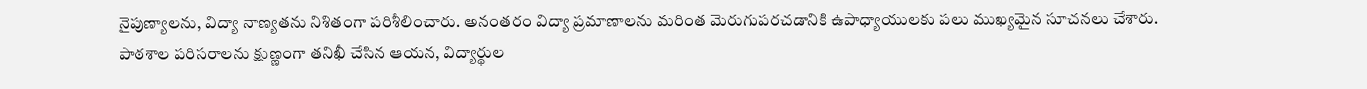నైపుణ్యాలను, విద్యా నాణ్యతను నిశితంగా పరిశీలించారు. అనంతరం విద్యా ప్రమాణాలను మరింత మెరుగుపరచడానికి ఉపాధ్యాయులకు పలు ముఖ్యమైన సూచనలు చేశారు.
పాఠశాల పరిసరాలను క్షుణ్ణంగా తనిఖీ చేసిన ఆయన, విద్యార్థుల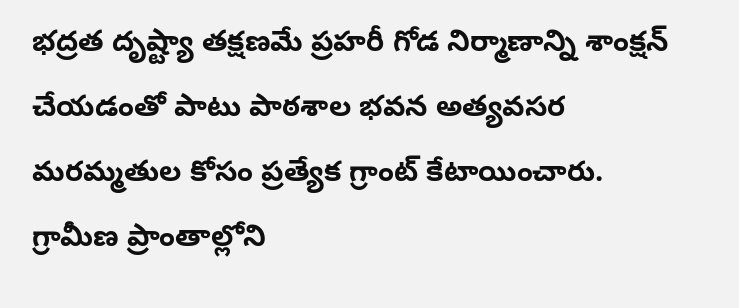భద్రత దృష్ట్యా తక్షణమే ప్రహరీ గోడ నిర్మాణాన్ని శాంక్షన్ చేయడంతో పాటు పాఠశాల భవన అత్యవసర మరమ్మతుల కోసం ప్రత్యేక గ్రాంట్ కేటాయించారు. గ్రామీణ ప్రాంతాల్లోని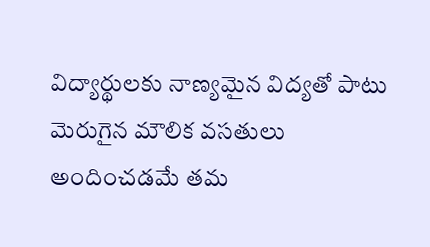విద్యార్థులకు నాణ్యమైన విద్యతో పాటు మెరుగైన మౌలిక వసతులు అందించడమే తమ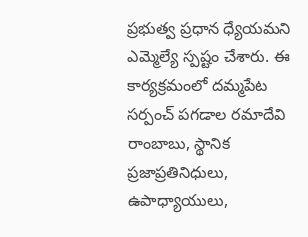ప్రభుత్వ ప్రధాన ధ్యేయమని ఎమ్మెల్యే స్పష్టం చేశారు. ఈ కార్యక్రమంలో దమ్మపేట సర్పంచ్ పగడాల రమాదేవి రాంబాబు, స్థానిక ప్రజాప్రతినిధులు, ఉపాధ్యాయులు,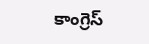కాంగ్రెస్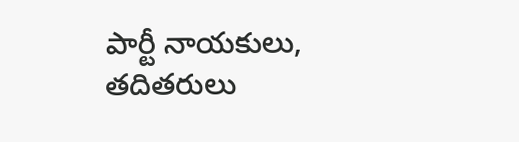పార్టీ నాయకులు, తదితరులు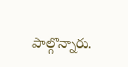పాల్గొన్నారు.